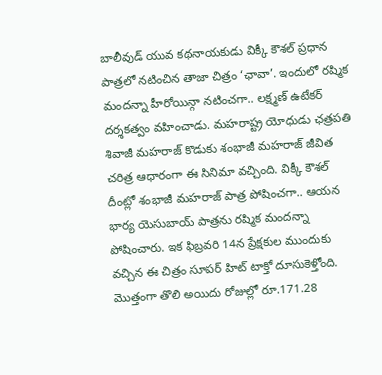బాలీవుడ్ యువ కథనాయకుడు విక్కీ కౌశల్ ప్రధాన పాత్రలో నటించిన తాజా చిత్రం ‘ఛావా’. ఇందులో రష్మిక మందన్నా హీరోయిన్గా నటించగా.. లక్ష్మణ్ ఉటేకర్ దర్శకత్వం వహించాడు. మహరాష్ట్ర యోధుడు ఛత్రపతి శివాజీ మహరాజ్ కొడుకు శంభాజీ మహరాజ్ జీవిత చరిత్ర ఆధారంగా ఈ సినిమా వచ్చింది. విక్కీ కౌశల్ దీంట్లో శంభాజీ మహరాజ్ పాత్ర పోషించగా.. ఆయన భార్య యెసుబాయ్ పాత్రను రష్మిక మందన్నా పోషించారు. ఇక ఫిబ్రవరి 14న ప్రేక్షకుల ముందుకు వచ్చిన ఈ చిత్రం సూపర్ హిట్ టాక్తో దూసుకెళ్తోంది. మొత్తంగా తొలి అయిదు రోజుల్లో రూ.171.28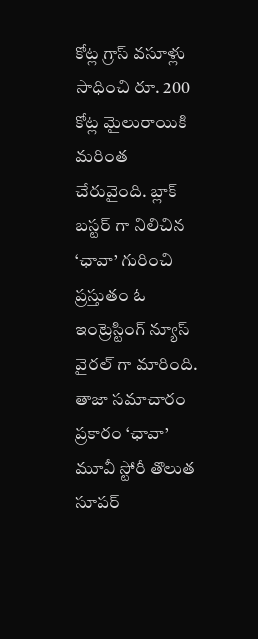కోట్ల గ్రాస్ వసూళ్లు సాధించి రూ. 200 కోట్ల మైలురాయికి మరింత చేరువైంది. బ్లాక్ బస్టర్ గా నిలిచిన ‘ఛావా’ గురించి ప్రస్తుతం ఓ ఇంట్రెస్టింగ్ న్యూస్ వైరల్ గా మారింది.
తాజా సమాచారం ప్రకారం ‘ఛావా’ మూవీ స్టోరీ తొలుత సూపర్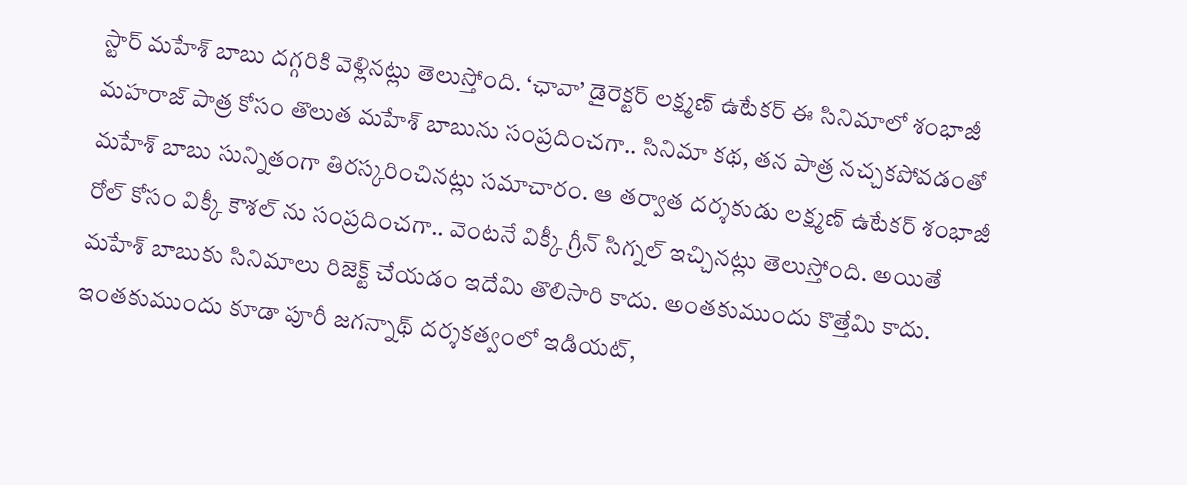స్టార్ మహేశ్ బాబు దగ్గరికి వెళ్లినట్లు తెలుస్తోంది. ‘ఛావా’ డైరెక్టర్ లక్ష్మణ్ ఉటేకర్ ఈ సినిమాలో శంభాజీ మహరాజ్ పాత్ర కోసం తొలుత మహేశ్ బాబును సంప్రదించగా.. సినిమా కథ, తన పాత్ర నచ్చకపోవడంతో మహేశ్ బాబు సున్నితంగా తిరస్కరించినట్లు సమాచారం. ఆ తర్వాత దర్శకుడు లక్ష్మణ్ ఉటేకర్ శంభాజీ రోల్ కోసం విక్కీ కౌశల్ ను సంప్రదించగా.. వెంటనే విక్కీ గ్రీన్ సిగ్నల్ ఇచ్చినట్లు తెలుస్తోంది. అయితే మహేశ్ బాబుకు సినిమాలు రిజెక్ట్ చేయడం ఇదేమి తొలిసారి కాదు. అంతకుముందు కొత్తేమి కాదు. ఇంతకుముందు కూడా పూరీ జగన్నాథ్ దర్శకత్వంలో ఇడియట్,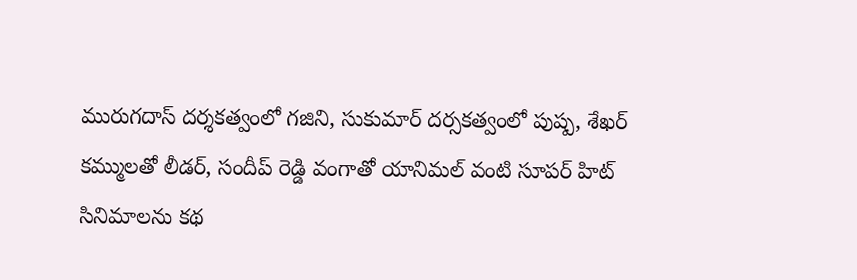మురుగదాస్ దర్శకత్వంలో గజిని, సుకుమార్ దర్సకత్వంలో పుష్ప, శేఖర్ కమ్ములతో లీడర్, సందీప్ రెడ్డి వంగాతో యానిమల్ వంటి సూపర్ హిట్ సినిమాలను కథ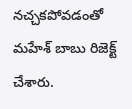నచ్చకపోవడంతో మహేశ్ బాబు రిజెక్ట్ చేశారు.